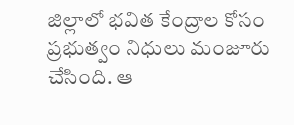జిల్లాలో భవిత కేంద్రాల కోసం ప్రభుత్వం నిధులు మంజూరు చేసింది. ఆ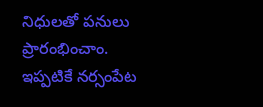నిధులతో పనులు ప్రారంభించాం. ఇప్పటికే నర్సంపేట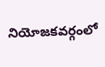నియోజకవర్గంలో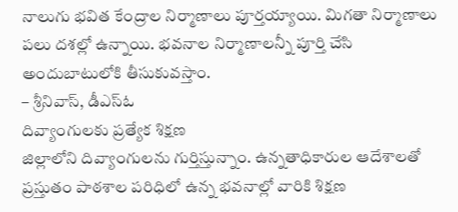నాలుగు భవిత కేంద్రాల నిర్మాణాలు పూర్తయ్యాయి. మిగతా నిర్మాణాలు పలు దశల్లో ఉన్నాయి. భవనాల నిర్మాణాలన్నీ పూర్తి చేసి అందుబాటులోకి తీసుకువస్తాం.
– శ్రీనివాస్, డీఎస్ఓ
దివ్యాంగులకు ప్రత్యేక శిక్షణ
జిల్లాలోని దివ్యాంగులను గుర్తిస్తున్నాం. ఉన్నతాధికారుల ఆదేశాలతో ప్రస్తుతం పాఠశాల పరిధిలో ఉన్న భవనాల్లో వారికి శిక్షణ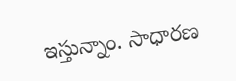ఇస్తున్నాం. సాధారణ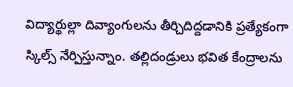విద్యార్థుల్లా దివ్యాంగులను తీర్చిదిద్దడానికి ప్రత్యేకంగా స్కిల్స్ నేర్పిస్తున్నాం. తల్లిదండ్రులు భవిత కేంద్రాలను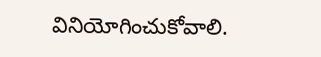వినియోగించుకోవాలి.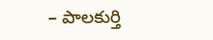– పాలకుర్తి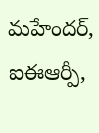మహేందర్,
ఐఈఆర్పీ,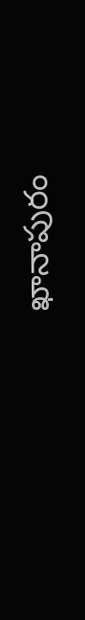ఖానాపురం